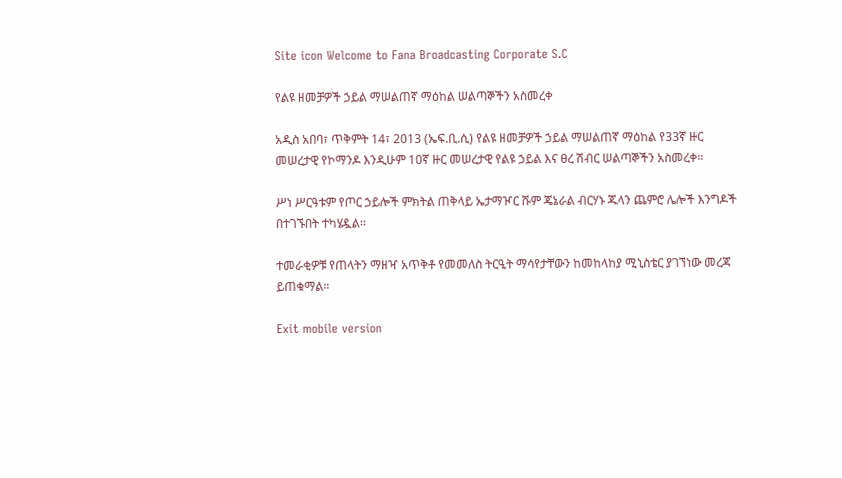Site icon Welcome to Fana Broadcasting Corporate S.C

የልዩ ዘመቻዎች ኃይል ማሠልጠኛ ማዕከል ሠልጣኞችን አስመረቀ

አዲስ አበባ፣ ጥቅምት 14፣ 2013 (ኤፍ.ቢ.ሲ) የልዩ ዘመቻዎች ኃይል ማሠልጠኛ ማዕከል የ33ኛ ዙር መሠረታዊ የኮማንዶ እንዲሁም 10ኛ ዙር መሠረታዊ የልዩ ኃይል እና ፀረ ሽብር ሠልጣኞችን አስመረቀ።

ሥነ ሥርዓቱም የጦር ኃይሎች ምክትል ጠቅላይ ኤታማዦር ሹም ጄኔራል ብርሃኑ ጁላን ጨምሮ ሌሎች እንግዶች በተገኙበት ተካሄዷል፡፡

ተመራቂዎቹ የጠላትን ማዘዣ አጥቅቶ የመመለስ ትርዒት ማሳየታቸውን ከመከላከያ ሚኒስቴር ያገኘነው መረጃ ይጠቁማል።

Exit mobile version